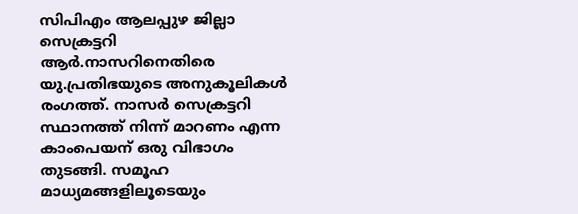സിപിഎം ആലപ്പുഴ ജില്ലാ സെക്രട്ടറി ആർ.നാസറിനെതിരെ യു.പ്രതിഭയുടെ അനുകൂലികൾ രംഗത്ത്. നാസർ സെക്രട്ടറി സ്ഥാനത്ത് നിന്ന് മാറണം എന്ന കാംപെയന് ഒരു വിഭാഗം തുടങ്ങി. സമൂഹ മാധ്യമങ്ങളിലൂടെയും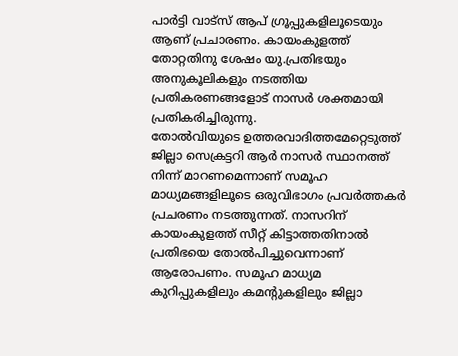പാർട്ടി വാട്സ് ആപ് ഗ്രൂപ്പുകളിലൂടെയും ആണ് പ്രചാരണം. കായംകുളത്ത് തോറ്റതിനു ശേഷം യു.പ്രതിഭയും അനുകൂലികളും നടത്തിയ പ്രതികരണങ്ങളോട് നാസർ ശക്തമായി പ്രതികരിച്ചിരുന്നു.
തോൽവിയുടെ ഉത്തരവാദിത്തമേറ്റെടുത്ത് ജില്ലാ സെക്രട്ടറി ആർ നാസർ സ്ഥാനത്ത് നിന്ന് മാറണമെന്നാണ് സമൂഹ മാധ്യമങ്ങളിലൂടെ ഒരുവിഭാഗം പ്രവർത്തകർ പ്രചരണം നടത്തുന്നത്. നാസറിന് കായംകുളത്ത് സീറ്റ് കിട്ടാത്തതിനാൽ പ്രതിഭയെ തോൽപിച്ചുവെന്നാണ് ആരോപണം. സമൂഹ മാധ്യമ കുറിപ്പുകളിലും കമൻ്റുകളിലും ജില്ലാ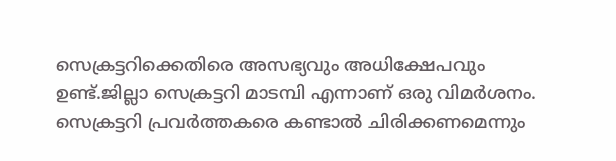സെക്രട്ടറിക്കെതിരെ അസഭ്യവും അധിക്ഷേപവും ഉണ്ട്.ജില്ലാ സെക്രട്ടറി മാടമ്പി എന്നാണ് ഒരു വിമർശനം. സെക്രട്ടറി പ്രവർത്തകരെ കണ്ടാൽ ചിരിക്കണമെന്നും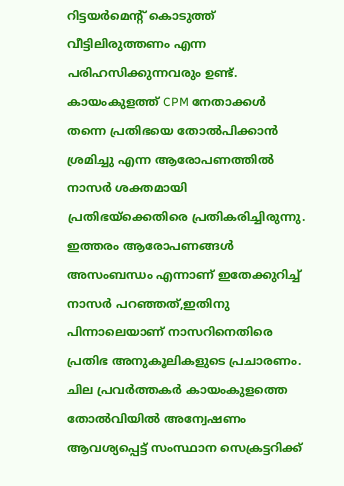റിട്ടയർമെന്റ് കൊടുത്ത് വീട്ടിലിരുത്തണം എന്ന പരിഹസിക്കുന്നവരും ഉണ്ട്.
കായംകുളത്ത് CPM നേതാക്കൾ തന്നെ പ്രതിഭയെ തോൽപിക്കാൻ ശ്രമിച്ചു എന്ന ആരോപണത്തിൽ നാസർ ശക്തമായി പ്രതിഭയ്ക്കെതിരെ പ്രതികരിച്ചിരുന്നു. ഇത്തരം ആരോപണങ്ങൾ അസംബന്ധം എന്നാണ് ഇതേക്കുറിച്ച് നാസർ പറഞ്ഞത്,ഇതിനു പിന്നാലെയാണ് നാസറിനെതിരെ പ്രതിഭ അനുകൂലികളുടെ പ്രചാരണം. ചില പ്രവർത്തകർ കായംകുളത്തെ തോൽവിയിൽ അന്വേഷണം ആവശ്യപ്പെട്ട് സംസ്ഥാന സെക്രട്ടറിക്ക്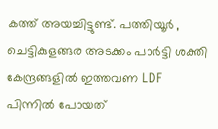കത്ത് അയച്ചിട്ടുണ്ട്. പത്തിയൂർ , ചെട്ടികുളങ്ങര അടക്കം പാർട്ടി ശക്തി കേന്ദ്രങ്ങളിൽ ഇത്തവണ LDF പിന്നിൽ പോയത്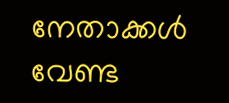നേതാക്കൾ വേണ്ട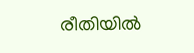രീതിയിൽ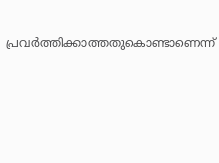പ്രവർത്തിക്കാത്തതുകൊണ്ടാണെന്ന്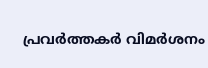പ്രവർത്തകർ വിമർശനം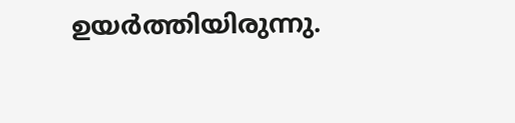ഉയർത്തിയിരുന്നു.